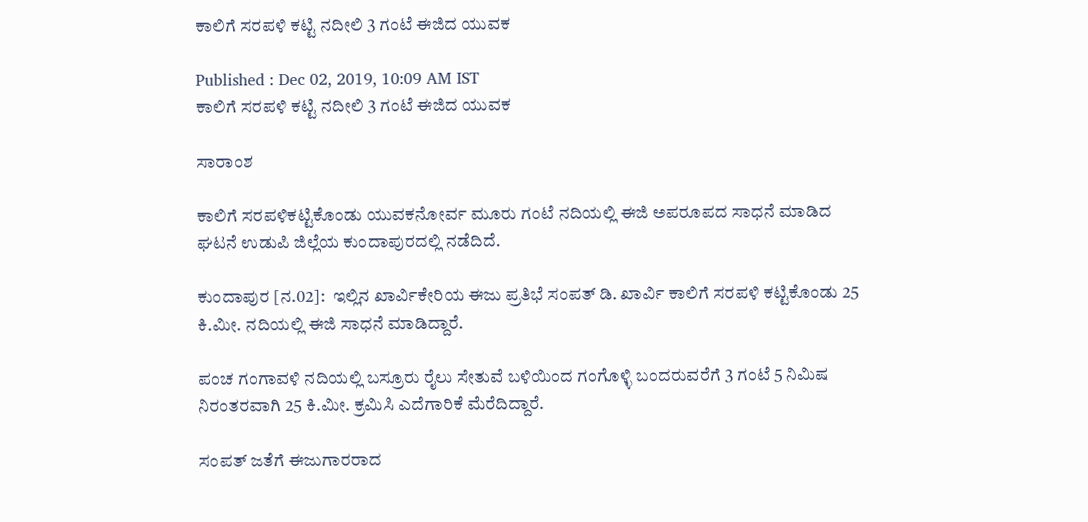ಕಾಲಿಗೆ ಸರಪಳಿ ಕಟ್ಟಿ ನದೀಲಿ 3 ಗಂಟೆ ಈಜಿದ ಯುವಕ

Published : Dec 02, 2019, 10:09 AM IST
ಕಾಲಿಗೆ ಸರಪಳಿ ಕಟ್ಟಿ ನದೀಲಿ 3 ಗಂಟೆ ಈಜಿದ ಯುವಕ

ಸಾರಾಂಶ

ಕಾಲಿಗೆ ಸರಪಳಿಕಟ್ಟಿಕೊಂಡು ಯುವಕನೋರ್ವ ಮೂರು ಗಂಟೆ ನದಿಯಲ್ಲಿ ಈಜಿ ಅಪರೂಪದ ಸಾಧನೆ ಮಾಡಿದ ಘಟನೆ ಉಡುಪಿ ಜಿಲ್ಲೆಯ ಕುಂದಾಪುರದಲ್ಲಿ ನಡೆದಿದೆ.

ಕುಂದಾಪುರ [ನ.02]:  ಇಲ್ಲಿನ ಖಾರ್ವಿಕೇರಿಯ ಈಜು ಪ್ರತಿಭೆ ಸಂಪತ್‌ ಡಿ. ಖಾರ್ವಿ ಕಾಲಿಗೆ ಸರಪಳಿ ಕಟ್ಟಿಕೊಂಡು 25 ಕಿ.ಮೀ. ನದಿಯಲ್ಲಿ ಈಜಿ ಸಾಧನೆ ಮಾಡಿದ್ದಾರೆ.

ಪಂಚ ಗಂಗಾವಳಿ ನದಿಯಲ್ಲಿ ಬಸ್ರೂರು ರೈಲು ಸೇತುವೆ ಬಳಿಯಿಂದ ಗಂಗೊಳ್ಳಿ ಬಂದರುವರೆಗೆ 3 ಗಂಟೆ 5 ನಿಮಿಷ ನಿರಂತರವಾಗಿ 25 ಕಿ.ಮೀ. ಕ್ರಮಿಸಿ ಎದೆಗಾರಿಕೆ ಮೆರೆದಿದ್ದಾರೆ.

ಸಂಪತ್‌ ಜತೆಗೆ ಈಜುಗಾರರಾದ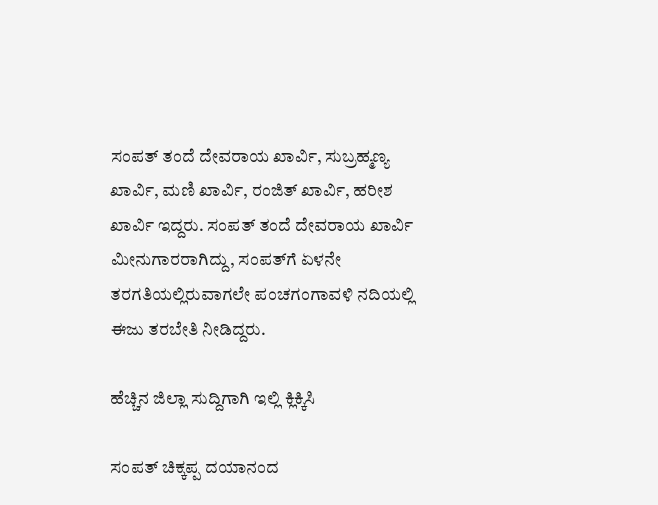ಸಂಪತ್‌ ತಂದೆ ದೇವರಾಯ ಖಾರ್ವಿ, ಸುಬ್ರಹ್ಮಣ್ಯ ಖಾರ್ವಿ, ಮಣಿ ಖಾರ್ವಿ, ರಂಜಿತ್‌ ಖಾರ್ವಿ, ಹರೀಶ ಖಾರ್ವಿ ಇದ್ದರು. ಸಂಪತ್‌ ತಂದೆ ದೇವರಾಯ ಖಾರ್ವಿ ಮೀನುಗಾರರಾಗಿದ್ದು, ಸಂಪತ್‌ಗೆ ಏಳನೇ ತರಗತಿಯಲ್ಲಿರುವಾಗಲೇ ಪಂಚಗಂಗಾವಳಿ ನದಿಯಲ್ಲಿ ಈಜು ತರಬೇತಿ ನೀಡಿದ್ದರು.

ಹೆಚ್ಚಿನ ಜಿಲ್ಲಾ ಸುದ್ದಿಗಾಗಿ ಇಲ್ಲಿ ಕ್ಲಿಕ್ಕಿಸಿ

ಸಂಪತ್‌ ಚಿಕ್ಕಪ್ಪ ದಯಾನಂದ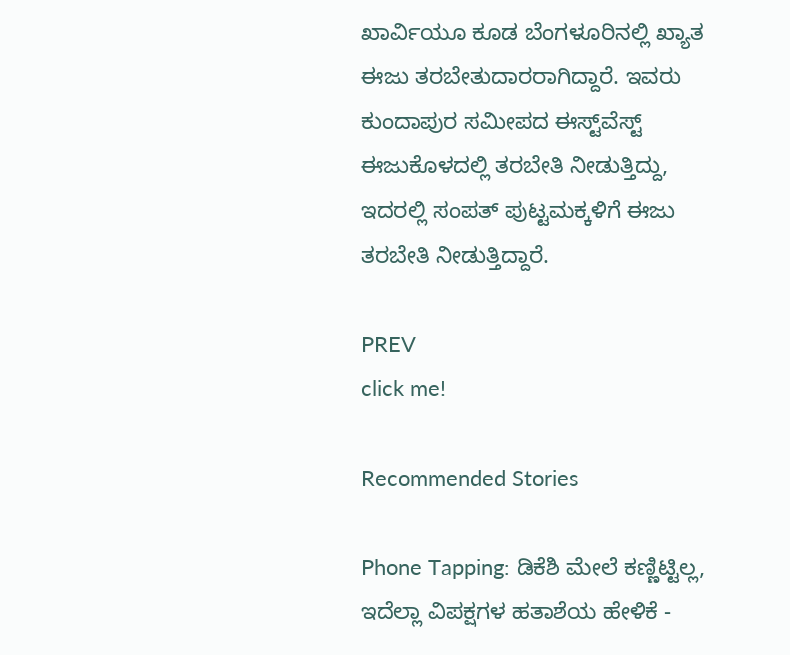ಖಾರ್ವಿಯೂ ಕೂಡ ಬೆಂಗಳೂರಿನಲ್ಲಿ ಖ್ಯಾತ ಈಜು ತರಬೇತುದಾರರಾಗಿದ್ದಾರೆ. ಇವರು ಕುಂದಾಪುರ ಸಮೀಪದ ಈಸ್ಟ್‌ವೆಸ್ಟ್‌ ಈಜುಕೊಳದಲ್ಲಿ ತರಬೇತಿ ನೀಡುತ್ತಿದ್ದು, ಇದರಲ್ಲಿ ಸಂಪತ್‌ ಪುಟ್ಟಮಕ್ಕಳಿಗೆ ಈಜು ತರಬೇತಿ ನೀಡುತ್ತಿದ್ದಾರೆ.

PREV
click me!

Recommended Stories

Phone Tapping: ಡಿಕೆಶಿ ಮೇಲೆ ಕಣ್ಣಿಟ್ಟಿಲ್ಲ, ಇದೆಲ್ಲಾ ವಿಪಕ್ಷಗಳ ಹತಾಶೆಯ ಹೇಳಿಕೆ -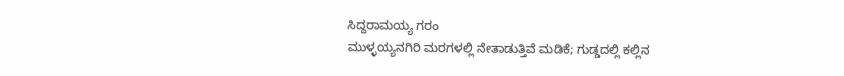ಸಿದ್ದರಾಮಯ್ಯ ಗರಂ
ಮುಳ್ಳಯ್ಯನಗಿರಿ ಮರಗಳಲ್ಲಿ ನೇತಾಡುತ್ತಿವೆ ಮಡಿಕೆ; ಗುಡ್ಡದಲ್ಲಿ ಕಲ್ಲಿನ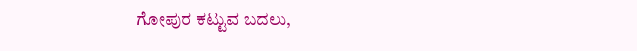ಗೋಪುರ ಕಟ್ಟುವ ಬದಲು,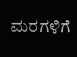ಮರಗಳಿಗೆ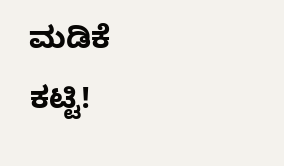ಮಡಿಕೆ ಕಟ್ಟಿ!